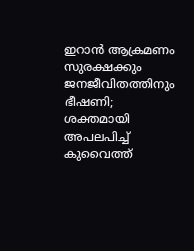ഇറാൻ ആക്രമണം സുരക്ഷക്കും ജനജീവിതത്തിനും ഭീഷണി; ശക്തമായി അപലപിച്ച് കുവൈത്ത്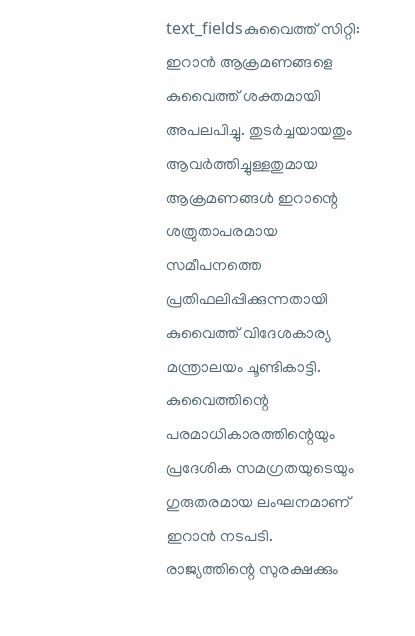text_fieldsകുവൈത്ത് സിറ്റി: ഇറാൻ ആക്രമണങ്ങളെ കുവൈത്ത് ശക്തമായി അപലപിച്ചു. തുടർച്ചയായതും ആവർത്തിച്ചുള്ളതുമായ ആക്രമണങ്ങൾ ഇറാന്റെ ശത്രുതാപരമായ സമീപനത്തെ പ്രതിഫലിപ്പിക്കുന്നതായി കുവൈത്ത് വിദേശകാര്യ മന്ത്രാലയം ചൂണ്ടികാട്ടി.
കുവൈത്തിന്റെ പരമാധികാരത്തിന്റെയും പ്രദേശിക സമഗ്രതയുടെയും ഗുരുതരമായ ലംഘനമാണ് ഇറാൻ നടപടി. രാജ്യത്തിന്റെ സുരക്ഷക്കും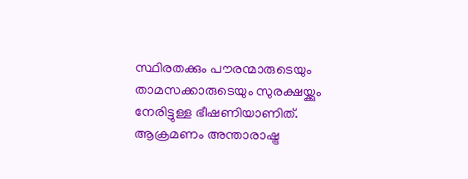സ്ഥിരതക്കും പൗരന്മാരുടെയും താമസക്കാരുടെയും സുരക്ഷയ്ക്കും നേരിട്ടുള്ള ഭീഷണിയാണിത്. ആക്രമണം അന്താരാഷ്ട്ര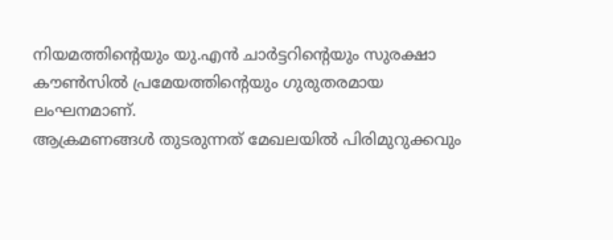നിയമത്തിന്റെയും യു.എൻ ചാർട്ടറിന്റെയും സുരക്ഷാ കൗൺസിൽ പ്രമേയത്തിന്റെയും ഗുരുതരമായ ലംഘനമാണ്.
ആക്രമണങ്ങൾ തുടരുന്നത് മേഖലയിൽ പിരിമുറുക്കവും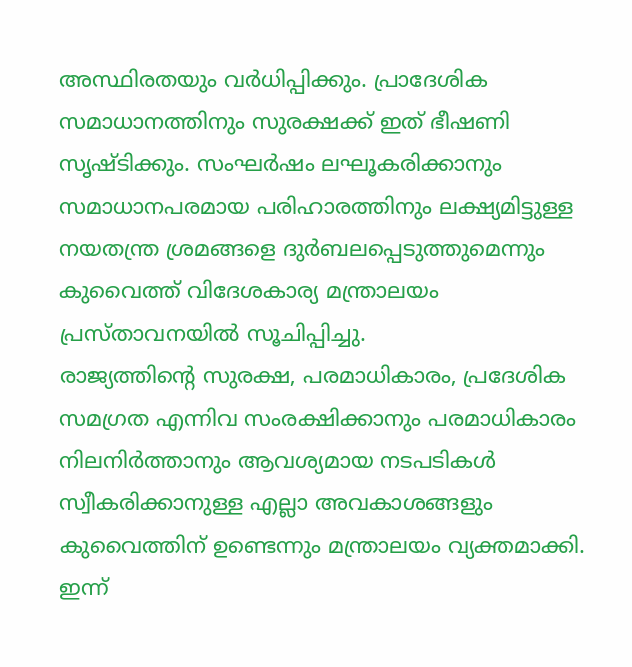അസ്ഥിരതയും വർധിപ്പിക്കും. പ്രാദേശിക സമാധാനത്തിനും സുരക്ഷക്ക് ഇത് ഭീഷണി സൃഷ്ടിക്കും. സംഘർഷം ലഘൂകരിക്കാനും സമാധാനപരമായ പരിഹാരത്തിനും ലക്ഷ്യമിട്ടുള്ള നയതന്ത്ര ശ്രമങ്ങളെ ദുർബലപ്പെടുത്തുമെന്നും കുവൈത്ത് വിദേശകാര്യ മന്ത്രാലയം പ്രസ്താവനയിൽ സൂചിപ്പിച്ചു.
രാജ്യത്തിന്റെ സുരക്ഷ, പരമാധികാരം, പ്രദേശിക സമഗ്രത എന്നിവ സംരക്ഷിക്കാനും പരമാധികാരം നിലനിർത്താനും ആവശ്യമായ നടപടികൾ സ്വീകരിക്കാനുള്ള എല്ലാ അവകാശങ്ങളും കുവൈത്തിന് ഉണ്ടെന്നും മന്ത്രാലയം വ്യക്തമാക്കി.
ഇന്ന്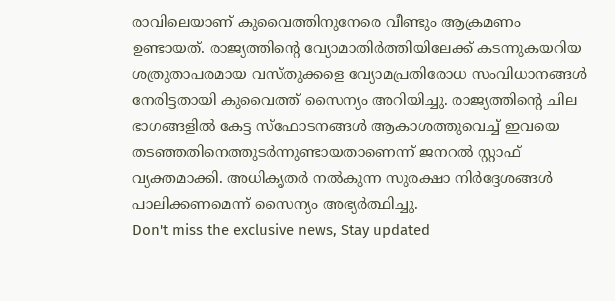രാവിലെയാണ് കുവൈത്തിനുനേരെ വീണ്ടും ആക്രമണം ഉണ്ടായത്. രാജ്യത്തിന്റെ വ്യോമാതിർത്തിയിലേക്ക് കടന്നുകയറിയ ശത്രുതാപരമായ വസ്തുക്കളെ വ്യോമപ്രതിരോധ സംവിധാനങ്ങൾ നേരിട്ടതായി കുവൈത്ത് സൈന്യം അറിയിച്ചു. രാജ്യത്തിന്റെ ചില ഭാഗങ്ങളിൽ കേട്ട സ്ഫോടനങ്ങൾ ആകാശത്തുവെച്ച് ഇവയെ തടഞ്ഞതിനെത്തുടർന്നുണ്ടായതാണെന്ന് ജനറൽ സ്റ്റാഫ് വ്യക്തമാക്കി. അധികൃതർ നൽകുന്ന സുരക്ഷാ നിർദ്ദേശങ്ങൾ പാലിക്കണമെന്ന് സൈന്യം അഭ്യർത്ഥിച്ചു.
Don't miss the exclusive news, Stay updated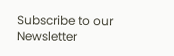Subscribe to our Newsletter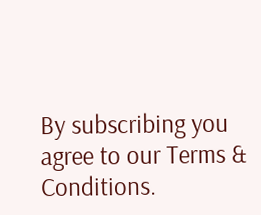By subscribing you agree to our Terms & Conditions.